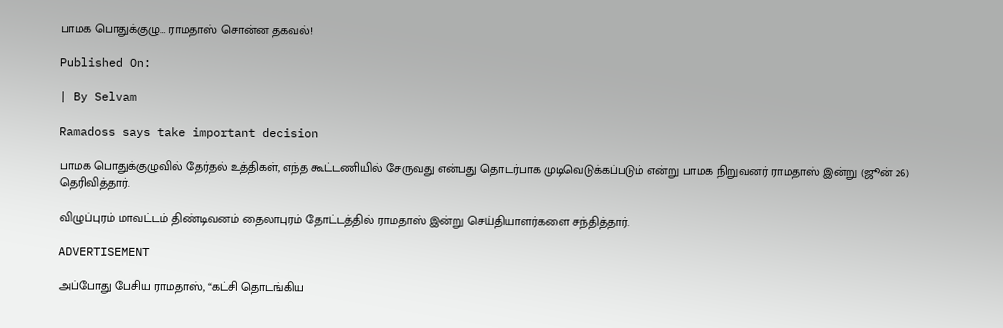பாமக பொதுக்குழு… ராமதாஸ் சொன்ன தகவல்!

Published On:

| By Selvam

Ramadoss says take important decision

பாமக பொதுக்குழுவில் தேர்தல் உத்திகள், எந்த கூட்டணியில் சேருவது என்பது தொடர்பாக முடிவெடுக்கப்படும் என்று பாமக நிறுவனர் ராமதாஸ் இன்று (ஜூன் 26) தெரிவித்தார்.

விழுப்புரம் மாவட்டம் திண்டிவனம் தைலாபுரம் தோட்டத்தில் ராமதாஸ் இன்று செய்தியாளர்களை சந்தித்தார்.

ADVERTISEMENT

அப்போது பேசிய ராமதாஸ், “கட்சி தொடங்கிய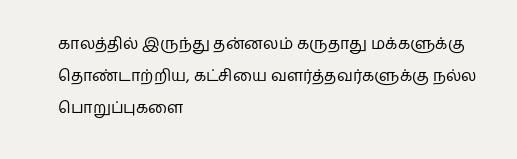காலத்தில் இருந்து தன்னலம் கருதாது மக்களுக்கு தொண்டாற்றிய, கட்சியை வளர்த்தவர்களுக்கு நல்ல பொறுப்புகளை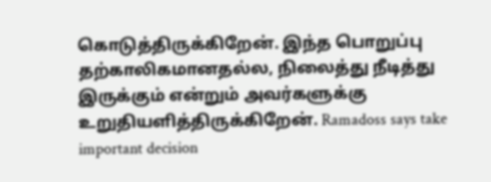கொடுத்திருக்கிறேன். இந்த பொறுப்பு தற்காலிகமானதல்ல, நிலைத்து நீடித்து இருக்கும் என்றும் அவர்களுக்கு உறுதியளித்திருக்கிறேன். Ramadoss says take important decision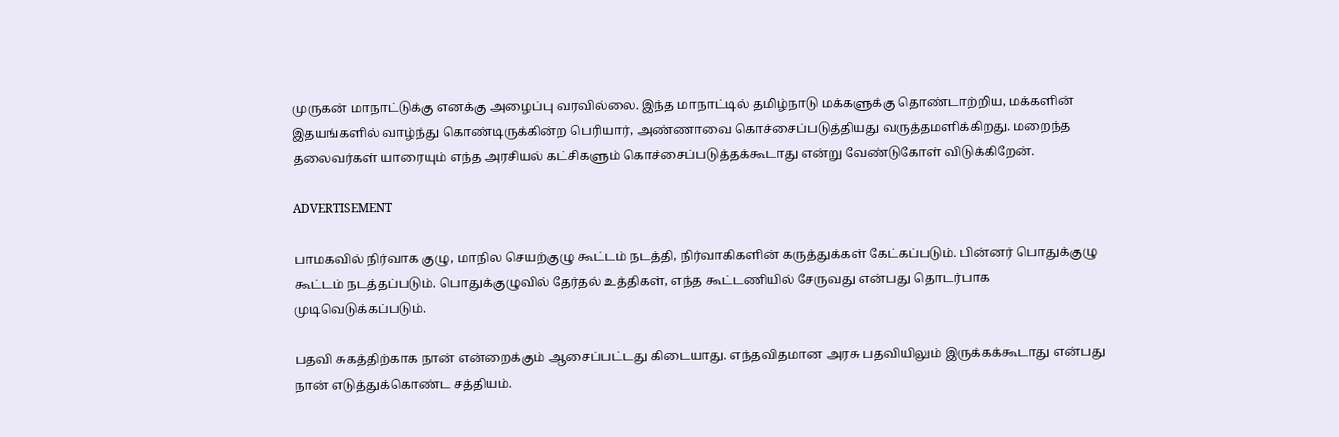முருகன் மாநாட்டுக்கு எனக்கு அழைப்பு வரவில்லை. இந்த மாநாட்டில் தமிழ்நாடு மக்களுக்கு தொண்டாற்றிய, மக்களின் இதயங்களில் வாழ்ந்து கொண்டிருக்கின்ற பெரியார், அண்ணாவை கொச்சைப்படுத்தியது வருத்தமளிக்கிறது. மறைந்த தலைவர்கள் யாரையும் எந்த அரசியல் கட்சிகளும் கொச்சைப்படுத்தக்கூடாது என்று வேண்டுகோள் விடுக்கிறேன்.

ADVERTISEMENT

பாமகவில் நிர்வாக குழு, மாநில செயற்குழு கூட்டம் நடத்தி, நிர்வாகிகளின் கருத்துக்கள் கேட்கப்படும். பின்னர் பொதுக்குழு கூட்டம் நடத்தப்படும். பொதுக்குழுவில் தேர்தல் உத்திகள், எந்த கூட்டணியில் சேருவது என்பது தொடர்பாக முடிவெடுக்கப்படும்.

பதவி சுகத்திற்காக நான் என்றைக்கும் ஆசைப்பட்டது கிடையாது. எந்தவிதமான அரசு பதவியிலும் இருக்கக்கூடாது என்பது நான் எடுத்துக்கொண்ட சத்தியம்.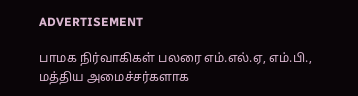ADVERTISEMENT

பாமக நிர்வாகிகள் பலரை எம்.எல்.ஏ, எம்.பி., மத்திய அமைச்சர்களாக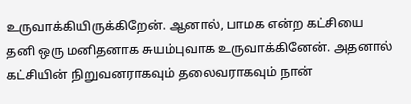உருவாக்கியிருக்கிறேன். ஆனால், பாமக என்ற கட்சியை தனி ஒரு மனிதனாக சுயம்புவாக உருவாக்கினேன். அதனால் கட்சியின் நிறுவனராகவும் தலைவராகவும் நான்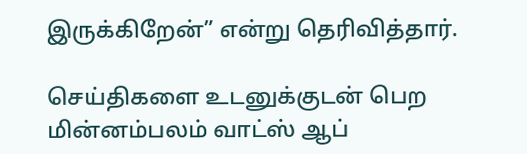இருக்கிறேன்” என்று தெரிவித்தார்.

செய்திகளை உடனுக்குடன் பெற மின்னம்பலம் வாட்ஸ் ஆப்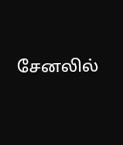சேனலில்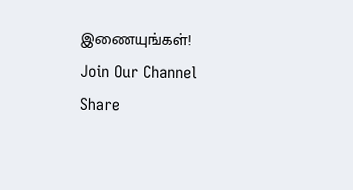இணையுங்கள்!
Join Our Channel
Share